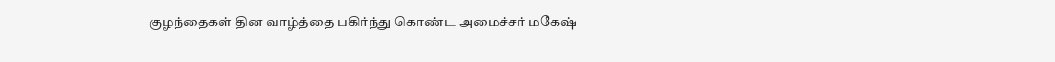குழந்தைகள் தின வாழ்த்தை பகிர்ந்து கொண்ட அமைச்சர் மகேஷ்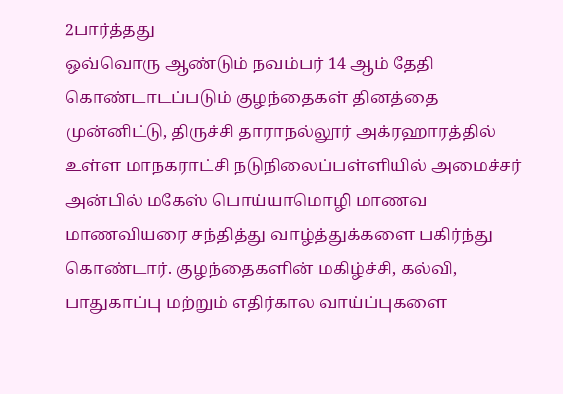2பார்த்தது
ஒவ்வொரு ஆண்டும் நவம்பர் 14 ஆம் தேதி கொண்டாடப்படும் குழந்தைகள் தினத்தை முன்னிட்டு, திருச்சி தாராநல்லூர் அக்ரஹாரத்தில் உள்ள மாநகராட்சி நடுநிலைப்பள்ளியில் அமைச்சர் அன்பில் மகேஸ் பொய்யாமொழி மாணவ மாணவியரை சந்தித்து வாழ்த்துக்களை பகிர்ந்து கொண்டார். குழந்தைகளின் மகிழ்ச்சி, கல்வி, பாதுகாப்பு மற்றும் எதிர்கால வாய்ப்புகளை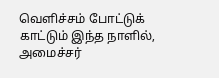வெளிச்சம் போட்டுக் காட்டும் இந்த நாளில், அமைச்சர்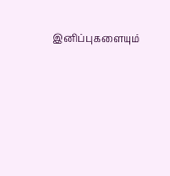இனிப்புகளையும்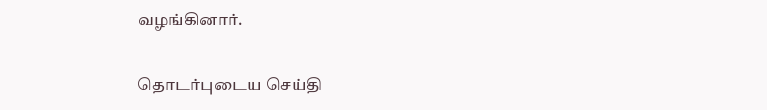வழங்கினார்.

தொடர்புடைய செய்தி